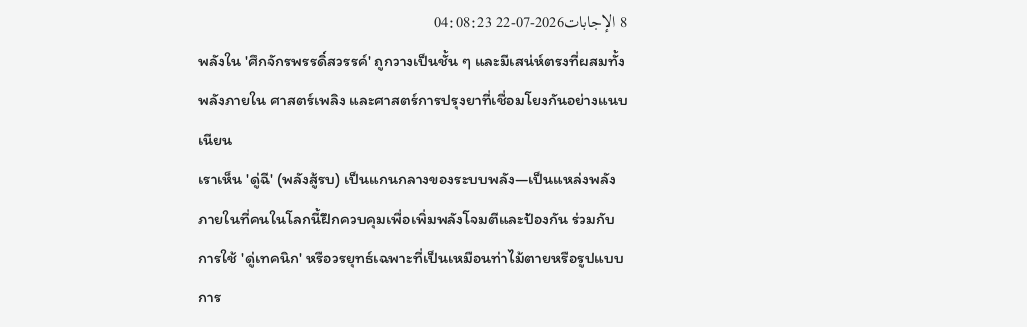8 الإجابات2026-07-22 04:08:23
พลังใน 'ศึกจักรพรรดิ์สวรรค์' ถูกวางเป็นชั้น ๆ และมีเสน่ห์ตรงที่ผสมทั้งพลังภายใน ศาสตร์เพลิง และศาสตร์การปรุงยาที่เชื่อมโยงกันอย่างแนบเนียน
เราเห็น 'ดู่ฉี' (พลังสู้รบ) เป็นแกนกลางของระบบพลัง—เป็นแหล่งพลังภายในที่คนในโลกนี้ฝึกควบคุมเพื่อเพิ่มพลังโจมตีและป้องกัน ร่วมกับการใช้ 'ดู่เทคนิก' หรือวรยุทธ์เฉพาะที่เป็นเหมือนท่าไม้ตายหรือรูปแบบการ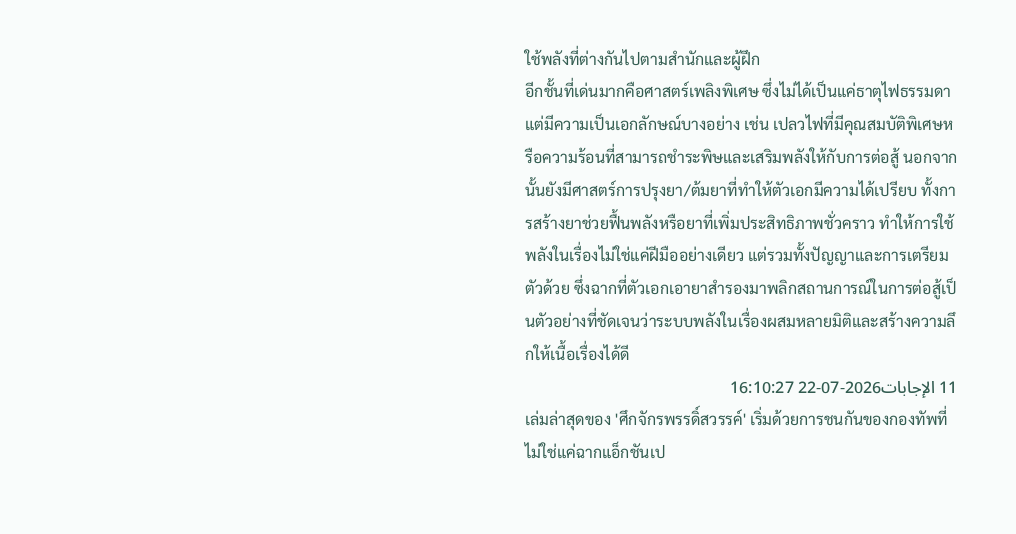ใช้พลังที่ต่างกันไปตามสำนักและผู้ฝึก
อีกชั้นที่เด่นมากคือศาสตร์เพลิงพิเศษ ซึ่งไม่ได้เป็นแค่ธาตุไฟธรรมดา แต่มีความเป็นเอกลักษณ์บางอย่าง เช่น เปลวไฟที่มีคุณสมบัติพิเศษหรือความร้อนที่สามารถชำระพิษและเสริมพลังให้กับการต่อสู้ นอกจากนั้นยังมีศาสตร์การปรุงยา/ต้มยาที่ทำให้ตัวเอกมีความได้เปรียบ ทั้งการสร้างยาช่วยฟื้นพลังหรือยาที่เพิ่มประสิทธิภาพชั่วคราว ทำให้การใช้พลังในเรื่องไม่ใช่แค่ฝีมืออย่างเดียว แต่รวมทั้งปัญญาและการเตรียมตัวด้วย ซึ่งฉากที่ตัวเอกเอายาสำรองมาพลิกสถานการณ์ในการต่อสู้เป็นตัวอย่างที่ชัดเจนว่าระบบพลังในเรื่องผสมหลายมิติและสร้างความลึกให้เนื้อเรื่องได้ดี
11 الإجابات2026-07-22 16:10:27
เล่มล่าสุดของ 'ศึกจักรพรรดิ์สวรรค์' เริ่มด้วยการชนกันของกองทัพที่ไม่ใช่แค่ฉากแอ็กชันเป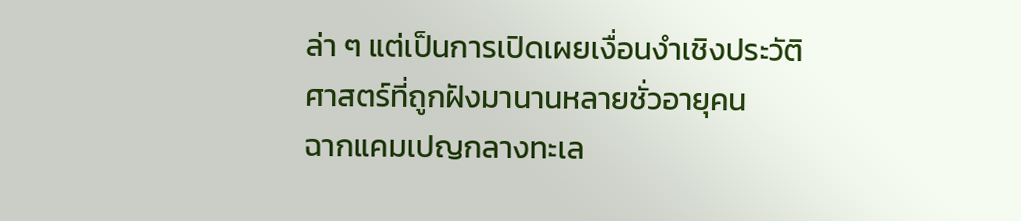ล่า ๆ แต่เป็นการเปิดเผยเงื่อนงำเชิงประวัติศาสตร์ที่ถูกฝังมานานหลายชั่วอายุคน
ฉากแคมเปญกลางทะเล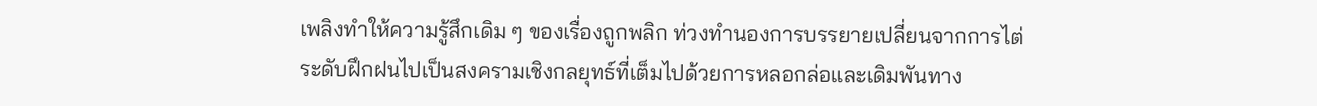เพลิงทำให้ความรู้สึกเดิม ๆ ของเรื่องถูกพลิก ท่วงทำนองการบรรยายเปลี่ยนจากการไต่ระดับฝึกฝนไปเป็นสงครามเชิงกลยุทธ์ที่เต็มไปด้วยการหลอกล่อและเดิมพันทาง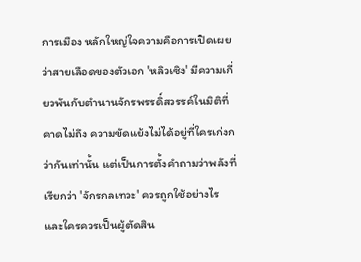การเมือง หลักใหญ่ใจความคือการเปิดเผยว่าสายเลือดของตัวเอก 'หลิวเซิง' มีความเกี่ยวพันกับตำนานจักรพรรดิ์สวรรค์ในมิติที่คาดไม่ถึง ความขัดแย้งไม่ได้อยู่ที่ใครเก่งกว่ากันเท่านั้น แต่เป็นการตั้งคำถามว่าพลังที่เรียกว่า 'จักรกลเทวะ' ควรถูกใช้อย่างไร และใครควรเป็นผู้ตัดสิน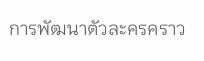การพัฒนาตัวละครคราว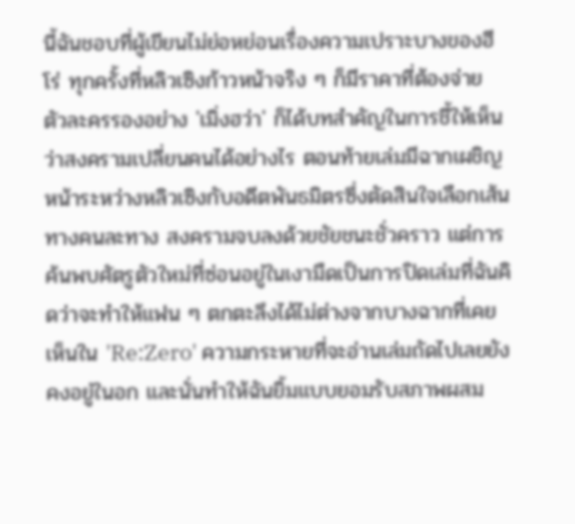นี้ฉันชอบที่ผู้เขียนไม่ย่อหย่อนเรื่องความเปราะบางของฮีโร่ ทุกครั้งที่หลิวเซิงก้าวหน้าจริง ๆ ก็มีราคาที่ต้องจ่าย ตัวละครรองอย่าง 'เมิ่งฮว่า' ก็ได้บทสำคัญในการชี้ให้เห็นว่าสงครามเปลี่ยนคนได้อย่างไร ตอนท้ายเล่มมีฉากเผชิญหน้าระหว่างหลิวเซิงกับอดีตพันธมิตรซึ่งตัดสินใจเลือกเส้นทางคนละทาง สงครามจบลงด้วยชัยชนะชั่วคราว แต่การค้นพบศัตรูตัวใหม่ที่ซ่อนอยู่ในเงามืดเป็นการปิดเล่มที่ฉันคิดว่าจะทำให้แฟน ๆ ตกตะลึงได้ไม่ต่างจากบางฉากที่เคยเห็นใน 'Re:Zero' ความกระหายที่จะอ่านเล่มถัดไปเลยยังคงอยู่ในอก และนั่นทำให้ฉันยิ้มแบบยอมรับสภาพผสม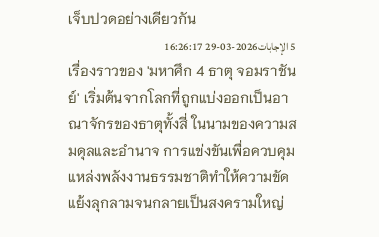เจ็บปวดอย่างเดียวกัน
5 الإجابات2026-03-29 16:26:17
เรื่องราวของ 'มหาศึก 4 ธาตุ จอมราชันย์' เริ่มต้นจากโลกที่ถูกแบ่งออกเป็นอาณาจักรของธาตุทั้งสี่ ในนามของความสมดุลและอำนาจ การแข่งขันเพื่อควบคุมแหล่งพลังงานธรรมชาติทำให้ความขัดแย้งลุกลามจนกลายเป็นสงครามใหญ่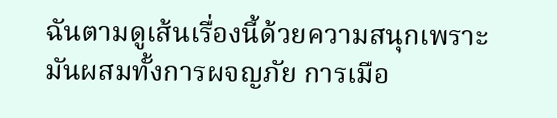ฉันตามดูเส้นเรื่องนี้ด้วยความสนุกเพราะมันผสมทั้งการผจญภัย การเมือ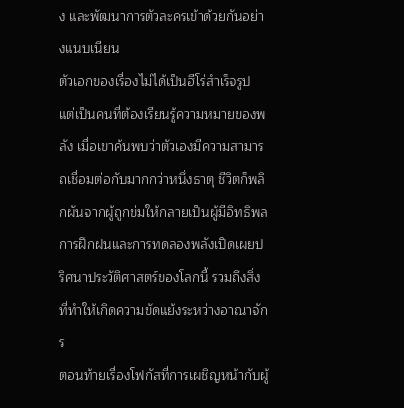ง และพัฒนาการตัวละครเข้าด้วยกันอย่างแนบเนียน
ตัวเอกของเรื่องไม่ได้เป็นฮีโร่สำเร็จรูป แต่เป็นคนที่ต้องเรียนรู้ความหมายของพลัง เมื่อเขาค้นพบว่าตัวเองมีความสามารถเชื่อมต่อกับมากกว่าหนึ่งธาตุ ชีวิตก็พลิกผันจากผู้ถูกข่มให้กลายเป็นผู้มีอิทธิพล การฝึกฝนและการทดลองพลังเปิดเผยปริศนาประวัติศาสตร์ของโลกนี้ รวมถึงสิ่งที่ทำให้เกิดความขัดแย้งระหว่างอาณาจักร
ตอนท้ายเรื่องโฟกัสที่การเผชิญหน้ากับผู้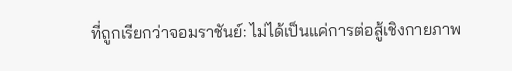ที่ถูกเรียกว่าจอมราชันย์: ไม่ได้เป็นแค่การต่อสู้เชิงกายภาพ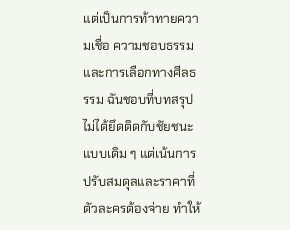แต่เป็นการท้าทายความเชื่อ ความชอบธรรม และการเลือกทางศีลธรรม ฉันชอบที่บทสรุปไม่ได้ยึดติดกับชัยชนะแบบเดิม ๆ แต่เน้นการปรับสมดุลและราคาที่ตัวละครต้องจ่าย ทำให้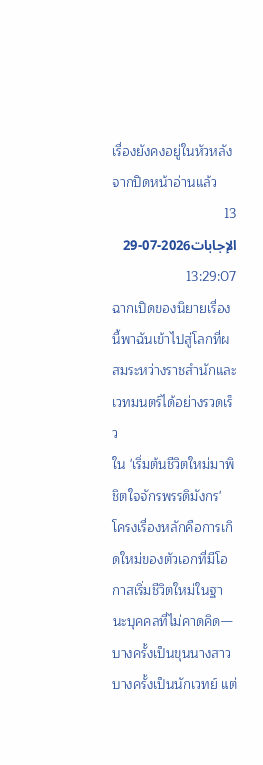เรื่องยังคงอยู่ในหัวหลังจากปิดหน้าอ่านแล้ว
13 الإجابات2026-07-29 13:29:07
ฉากเปิดของนิยายเรื่องนี้พาฉันเข้าไปสู่โลกที่ผสมระหว่างราชสำนักและเวทมนตร์ได้อย่างรวดเร็ว
ใน 'เริ่มต้นชีวิตใหม่มาพิชิตใจจักรพรรดิมังกร' โครงเรื่องหลักคือการเกิดใหม่ของตัวเอกที่มีโอกาสเริ่มชีวิตใหม่ในฐานะบุคคลที่ไม่คาดคิด—บางครั้งเป็นขุนนางสาว บางครั้งเป็นนักเวทย์ แต่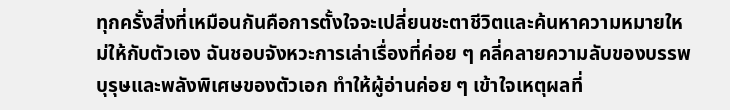ทุกครั้งสิ่งที่เหมือนกันคือการตั้งใจจะเปลี่ยนชะตาชีวิตและค้นหาความหมายใหม่ให้กับตัวเอง ฉันชอบจังหวะการเล่าเรื่องที่ค่อย ๆ คลี่คลายความลับของบรรพบุรุษและพลังพิเศษของตัวเอก ทำให้ผู้อ่านค่อย ๆ เข้าใจเหตุผลที่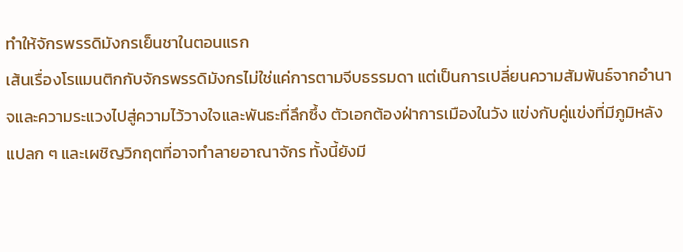ทำให้จักรพรรดิมังกรเย็นชาในตอนแรก
เส้นเรื่องโรแมนติกกับจักรพรรดิมังกรไม่ใช่แค่การตามจีบธรรมดา แต่เป็นการเปลี่ยนความสัมพันธ์จากอำนาจและความระแวงไปสู่ความไว้วางใจและพันธะที่ลึกซึ้ง ตัวเอกต้องฝ่าการเมืองในวัง แข่งกับคู่แข่งที่มีภูมิหลังแปลก ๆ และเผชิญวิกฤตที่อาจทำลายอาณาจักร ทั้งนี้ยังมี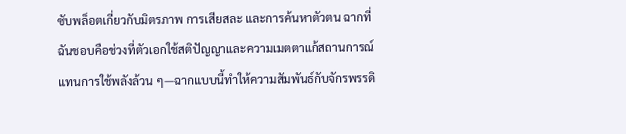ซับพล็อตเกี่ยวกับมิตรภาพ การเสียสละ และการค้นหาตัวตน ฉากที่ฉันชอบคือช่วงที่ตัวเอกใช้สติปัญญาและความเมตตาแก้สถานการณ์แทนการใช้พลังล้วน ๆ—ฉากแบบนี้ทำให้ความสัมพันธ์กับจักรพรรดิ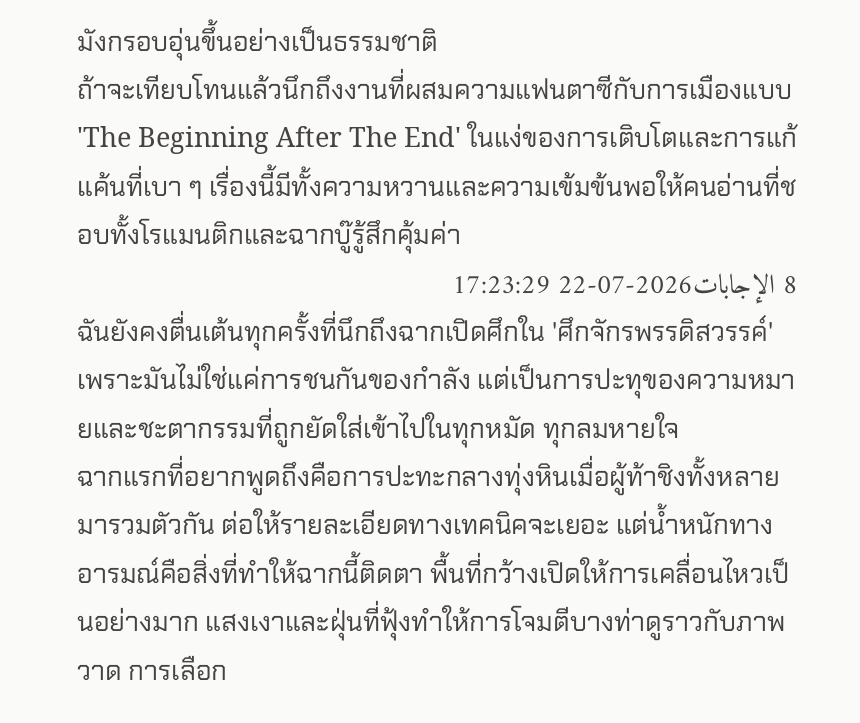มังกรอบอุ่นขึ้นอย่างเป็นธรรมชาติ
ถ้าจะเทียบโทนแล้วนึกถึงงานที่ผสมความแฟนตาซีกับการเมืองแบบ 'The Beginning After The End' ในแง่ของการเติบโตและการแก้แค้นที่เบา ๆ เรื่องนี้มีทั้งความหวานและความเข้มข้นพอให้คนอ่านที่ชอบทั้งโรแมนติกและฉากบู๊รู้สึกคุ้มค่า
8 الإجابات2026-07-22 17:23:29
ฉันยังคงตื่นเต้นทุกครั้งที่นึกถึงฉากเปิดศึกใน 'ศึกจักรพรรดิสวรรค์' เพราะมันไม่ใช่แค่การชนกันของกำลัง แต่เป็นการปะทุของความหมายและชะตากรรมที่ถูกยัดใส่เข้าไปในทุกหมัด ทุกลมหายใจ
ฉากแรกที่อยากพูดถึงคือการปะทะกลางทุ่งหินเมื่อผู้ท้าชิงทั้งหลายมารวมตัวกัน ต่อให้รายละเอียดทางเทคนิคจะเยอะ แต่น้ำหนักทางอารมณ์คือสิ่งที่ทำให้ฉากนี้ติดตา พื้นที่กว้างเปิดให้การเคลื่อนไหวเป็นอย่างมาก แสงเงาและฝุ่นที่ฟุ้งทำให้การโจมตีบางท่าดูราวกับภาพวาด การเลือก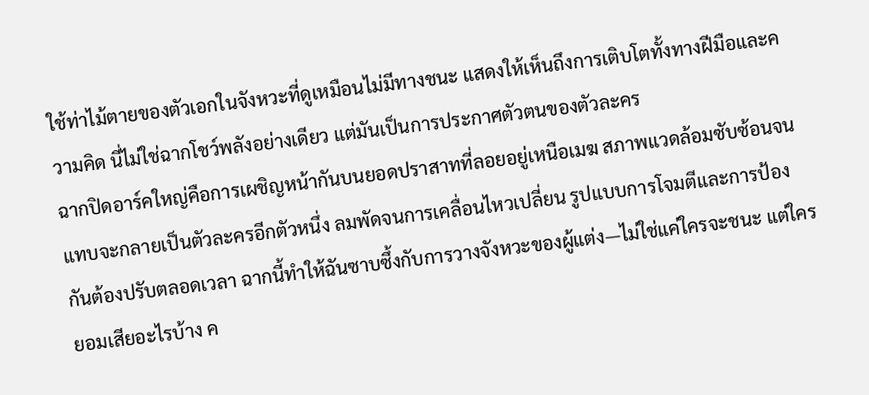ใช้ท่าไม้ตายของตัวเอกในจังหวะที่ดูเหมือนไม่มีทางชนะ แสดงให้เห็นถึงการเติบโตทั้งทางฝีมือและความคิด นี่ไม่ใช่ฉากโชว์พลังอย่างเดียว แต่มันเป็นการประกาศตัวตนของตัวละคร
ฉากปิดอาร์คใหญ่คือการเผชิญหน้ากันบนยอดปราสาทที่ลอยอยู่เหนือเมฆ สภาพแวดล้อมซับซ้อนจนแทบจะกลายเป็นตัวละครอีกตัวหนึ่ง ลมพัดจนการเคลื่อนไหวเปลี่ยน รูปแบบการโจมตีและการป้องกันต้องปรับตลอดเวลา ฉากนี้ทำให้ฉันซาบซึ้งกับการวางจังหวะของผู้แต่ง—ไม่ใช่แค่ใครจะชนะ แต่ใครยอมเสียอะไรบ้าง ค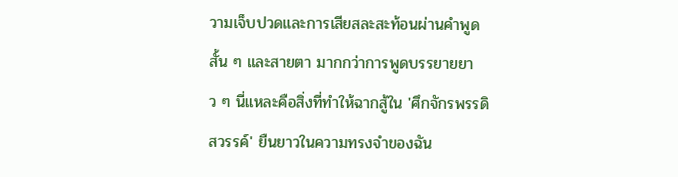วามเจ็บปวดและการเสียสละสะท้อนผ่านคำพูดสั้น ๆ และสายตา มากกว่าการพูดบรรยายยาว ๆ นี่แหละคือสิ่งที่ทำให้ฉากสู้ใน 'ศึกจักรพรรดิสวรรค์' ยืนยาวในความทรงจำของฉัน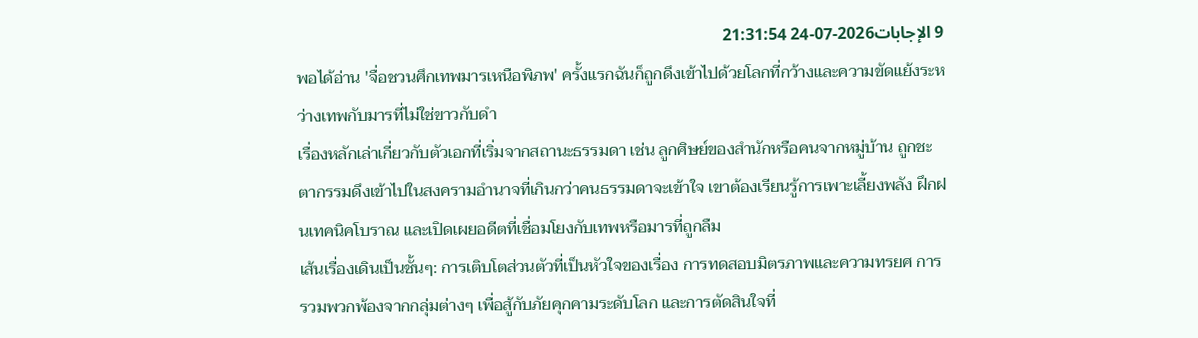9 الإجابات2026-07-24 21:31:54
พอได้อ่าน 'จื่อชวนศึกเทพมารเหนือพิภพ' ครั้งแรกฉันก็ถูกดึงเข้าไปด้วยโลกที่กว้างและความขัดแย้งระหว่างเทพกับมารที่ไม่ใช่ขาวกับดำ
เรื่องหลักเล่าเกี่ยวกับตัวเอกที่เริ่มจากสถานะธรรมดา เช่น ลูกศิษย์ของสำนักหรือคนจากหมู่บ้าน ถูกชะตากรรมดึงเข้าไปในสงครามอำนาจที่เกินกว่าคนธรรมดาจะเข้าใจ เขาต้องเรียนรู้การเพาะเลี้ยงพลัง ฝึกฝนเทคนิคโบราณ และเปิดเผยอดีตที่เชื่อมโยงกับเทพหรือมารที่ถูกลืม
เส้นเรื่องเดินเป็นชั้นๆ: การเติบโตส่วนตัวที่เป็นหัวใจของเรื่อง การทดสอบมิตรภาพและความทรยศ การรวมพวกพ้องจากกลุ่มต่างๆ เพื่อสู้กับภัยคุกคามระดับโลก และการตัดสินใจที่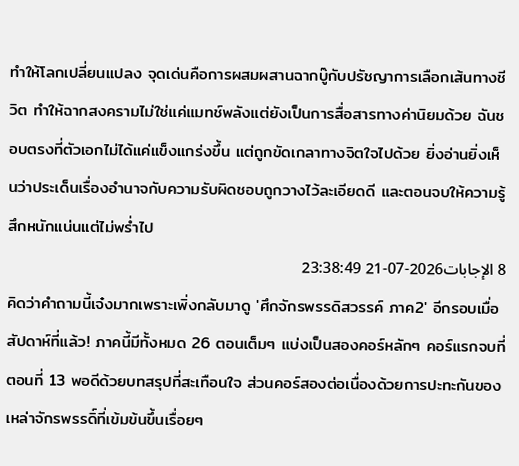ทำให้โลกเปลี่ยนแปลง จุดเด่นคือการผสมผสานฉากบู๊กับปรัชญาการเลือกเส้นทางชีวิต ทำให้ฉากสงครามไม่ใช่แค่แมทช์พลังแต่ยังเป็นการสื่อสารทางค่านิยมด้วย ฉันชอบตรงที่ตัวเอกไม่ได้แค่แข็งแกร่งขึ้น แต่ถูกขัดเกลาทางจิตใจไปด้วย ยิ่งอ่านยิ่งเห็นว่าประเด็นเรื่องอำนาจกับความรับผิดชอบถูกวางไว้ละเอียดดี และตอนจบให้ความรู้สึกหนักแน่นแต่ไม่พร่ำไป
8 الإجابات2026-07-21 23:38:49
คิดว่าคำถามนี้เจ๋งมากเพราะเพิ่งกลับมาดู 'ศึกจักรพรรดิสวรรค์ ภาค2' อีกรอบเมื่อสัปดาห์ที่แล้ว! ภาคนี้มีทั้งหมด 26 ตอนเต็มๆ แบ่งเป็นสองคอร์หลักๆ คอร์แรกจบที่ตอนที่ 13 พอดีด้วยบทสรุปที่สะเทือนใจ ส่วนคอร์สองต่อเนื่องด้วยการปะทะกันของเหล่าจักรพรรดิ์ที่เข้มข้นขึ้นเรื่อยๆ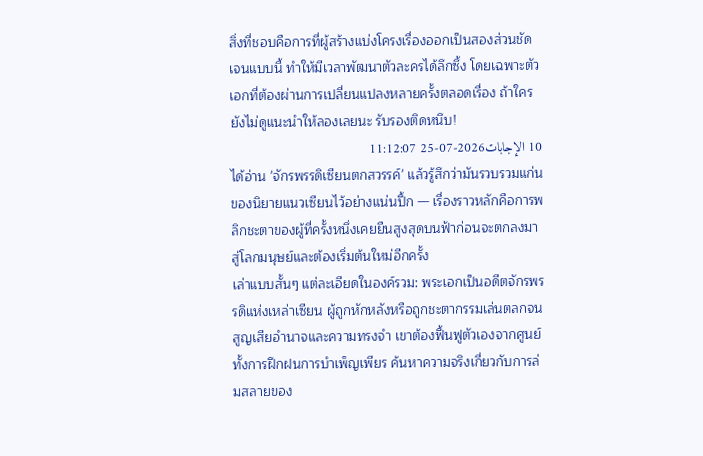สิ่งที่ชอบคือการที่ผู้สร้างแบ่งโครงเรื่องออกเป็นสองส่วนชัดเจนแบบนี้ ทำให้มีเวลาพัฒนาตัวละครได้ลึกซึ้ง โดยเฉพาะตัวเอกที่ต้องผ่านการเปลี่ยนแปลงหลายครั้งตลอดเรื่อง ถ้าใครยังไม่ดูแนะนำให้ลองเลยนะ รับรองติดหนึบ!
10 الإجابات2026-07-25 11:12:07
ได้อ่าน 'จักรพรรดิเซียนตกสวรรค์' แล้วรู้สึกว่ามันรวบรวมแก่นของนิยายแนวเซียนไว้อย่างแน่นปึ้ก — เรื่องราวหลักคือการพลิกชะตาของผู้ที่ครั้งหนึ่งเคยยืนสูงสุดบนฟ้าก่อนจะตกลงมาสู่โลกมนุษย์และต้องเริ่มต้นใหม่อีกครั้ง
เล่าแบบสั้นๆ แต่ละเอียดในองค์รวม: พระเอกเป็นอดีตจักรพรรดิแห่งเหล่าเซียน ผู้ถูกหักหลังหรือถูกชะตากรรมเล่นตลกจนสูญเสียอำนาจและความทรงจำ เขาต้องฟื้นฟูตัวเองจากศูนย์ ทั้งการฝึกฝนการบำเพ็ญเพียร ค้นหาความจริงเกี่ยวกับการล่มสลายของ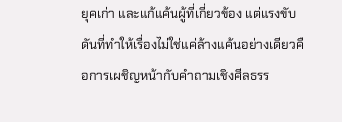ยุคเก่า และแก้แค้นผู้ที่เกี่ยวข้อง แต่แรงขับดันที่ทำให้เรื่องไม่ใช่แค่ล้างแค้นอย่างเดียวคือการเผชิญหน้ากับคำถามเชิงศีลธรร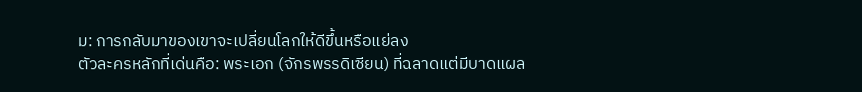ม: การกลับมาของเขาจะเปลี่ยนโลกให้ดีขึ้นหรือแย่ลง
ตัวละครหลักที่เด่นคือ: พระเอก (จักรพรรดิเซียน) ที่ฉลาดแต่มีบาดแผล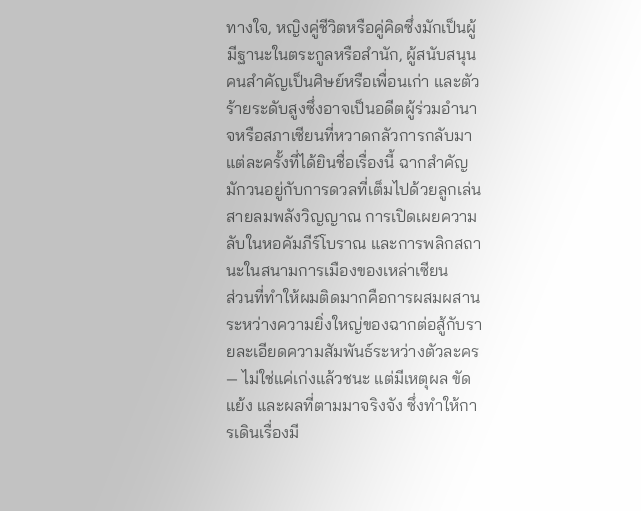ทางใจ, หญิงคู่ชีวิตหรือคู่คิดซึ่งมักเป็นผู้มีฐานะในตระกูลหรือสำนัก, ผู้สนับสนุนคนสำคัญเป็นศิษย์หรือเพื่อนเก่า และตัวร้ายระดับสูงซึ่งอาจเป็นอดีตผู้ร่วมอำนาจหรือสภาเซียนที่หวาดกลัวการกลับมาแต่ละครั้งที่ได้ยินชื่อเรื่องนี้ ฉากสำคัญมักวนอยู่กับการดวลที่เต็มไปด้วยลูกเล่นสายลมพลังวิญญาณ การเปิดเผยความลับในหอคัมภีร์โบราณ และการพลิกสถานะในสนามการเมืองของเหล่าเซียน
ส่วนที่ทำให้ผมติดมากคือการผสมผสานระหว่างความยิ่งใหญ่ของฉากต่อสู้กับรายละเอียดความสัมพันธ์ระหว่างตัวละคร — ไม่ใช่แค่เก่งแล้วชนะ แต่มีเหตุผล ขัดแย้ง และผลที่ตามมาจริงจัง ซึ่งทำให้การเดินเรื่องมี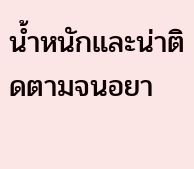น้ำหนักและน่าติดตามจนอยา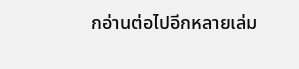กอ่านต่อไปอีกหลายเล่ม